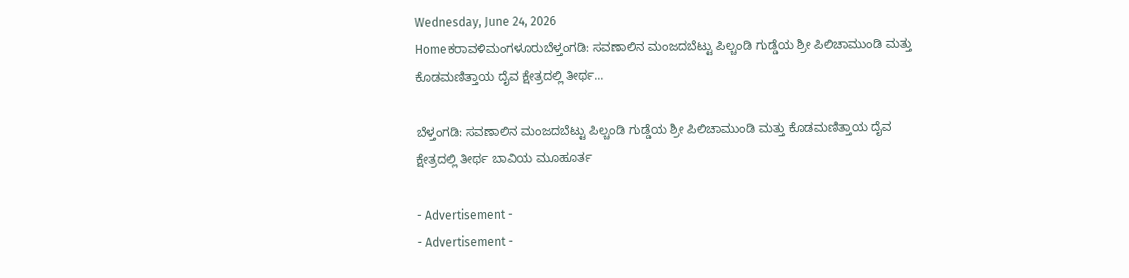Wednesday, June 24, 2026
Homeಕರಾವಳಿಮಂಗಳೂರುಬೆಳ್ತಂಗಡಿ: ಸವಣಾಲಿನ ಮಂಜದಬೆಟ್ಟು ಪಿಲ್ಚಂಡಿ ಗುಡ್ಡೆಯ ಶ್ರೀ ಪಿಲಿಚಾಮುಂಡಿ ಮತ್ತು ಕೊಡಮಣಿತ್ತಾಯ ದೈವ ಕ್ಷೇತ್ರದಲ್ಲಿ ತೀರ್ಥ...

ಬೆಳ್ತಂಗಡಿ: ಸವಣಾಲಿನ ಮಂಜದಬೆಟ್ಟು ಪಿಲ್ಚಂಡಿ ಗುಡ್ಡೆಯ ಶ್ರೀ ಪಿಲಿಚಾಮುಂಡಿ ಮತ್ತು ಕೊಡಮಣಿತ್ತಾಯ ದೈವ ಕ್ಷೇತ್ರದಲ್ಲಿ ತೀರ್ಥ ಬಾವಿಯ ಮೂಹೂರ್ತ

- Advertisement -
- Advertisement -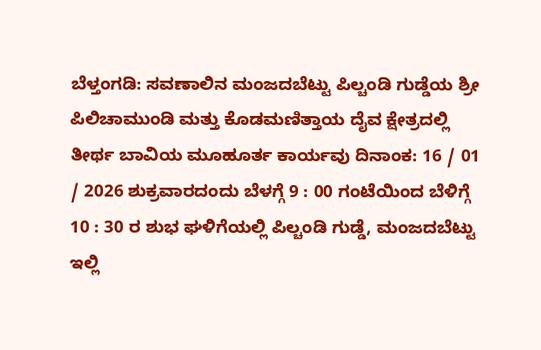ಬೆಳ್ತಂಗಡಿ: ಸವಣಾಲಿನ ಮಂಜದಬೆಟ್ಟು ಪಿಲ್ಚಂಡಿ ಗುಡ್ಡೆಯ ಶ್ರೀ ಪಿಲಿಚಾಮುಂಡಿ ಮತ್ತು ಕೊಡಮಣಿತ್ತಾಯ ದೈವ ಕ್ಷೇತ್ರದಲ್ಲಿ ತೀರ್ಥ ಬಾವಿಯ ಮೂಹೂರ್ತ ಕಾರ್ಯವು ದಿನಾಂಕ: 16 / 01 / 2026 ಶುಕ್ರವಾರದಂದು ಬೆಳಗ್ಗೆ 9 : 00 ಗಂಟೆಯಿಂದ ಬೆಳಿಗ್ಗೆ 10 : 30 ರ ಶುಭ ಘಳಿಗೆಯಲ್ಲಿ ಪಿಲ್ಚಂಡಿ ಗುಡ್ಡೆ, ಮಂಜದಬೆಟ್ಟು ಇಲ್ಲಿ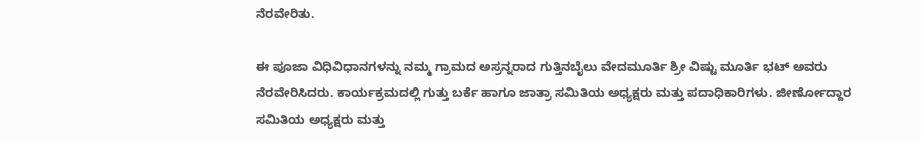ನೆರವೇರಿತು.

ಈ ಪೂಜಾ ವಿಧಿವಿಧಾನಗಳನ್ನು ನಮ್ಮ ಗ್ರಾಮದ ಅಸ್ರನ್ನರಾದ ಗುತ್ತಿನಬೈಲು ವೇದಮೂರ್ತಿ ಶ್ರೀ ವಿಷ್ಟು ಮೂರ್ತಿ ಭಟ್ ಅವರು ನೆರವೇರಿಸಿದರು. ಕಾರ್ಯಕ್ರಮದಲ್ಲಿ ಗುತ್ತು ಬರ್ಕೆ ಹಾಗೂ ಜಾತ್ರಾ ಸಮಿತಿಯ ಅಧ್ಯಕ್ಷರು ಮತ್ತು ಪದಾಧಿಕಾರಿಗಳು. ಜೀರ್ಣೋದ್ದಾರ ಸಮಿತಿಯ ಅಧ್ಯಕ್ಷರು ಮತ್ತು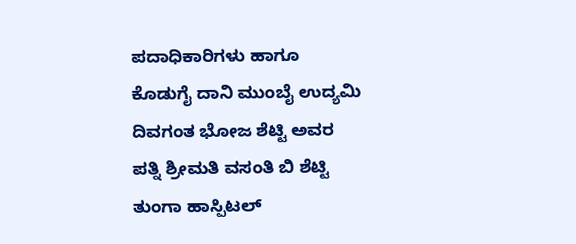ಪದಾಧಿಕಾರಿಗಳು ಹಾಗೂ ಕೊಡುಗೈ ದಾನಿ ಮುಂಬೈ ಉದ್ಯಮಿ ದಿವಗಂತ ಭೋಜ ಶೆಟ್ಟಿ ಅವರ ಪತ್ನಿ ಶ್ರೀಮತಿ ವಸಂತಿ ಬಿ ಶೆಟ್ಟಿ ತುಂಗಾ ಹಾಸ್ಪಿಟಲ್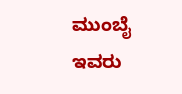ಮುಂಬೈ ಇವರು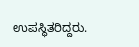ಉಪಸ್ಥಿತರಿದ್ದರು.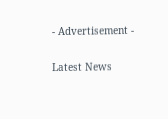- Advertisement -

Latest News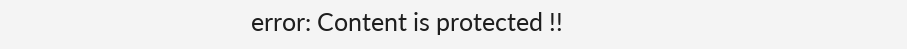error: Content is protected !!